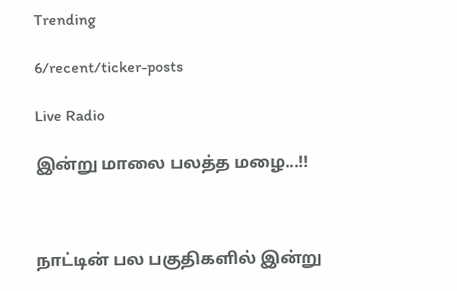Trending

6/recent/ticker-posts

Live Radio

இன்று மாலை பலத்த மழை...!!



நாட்டின் பல பகுதிகளில் இன்று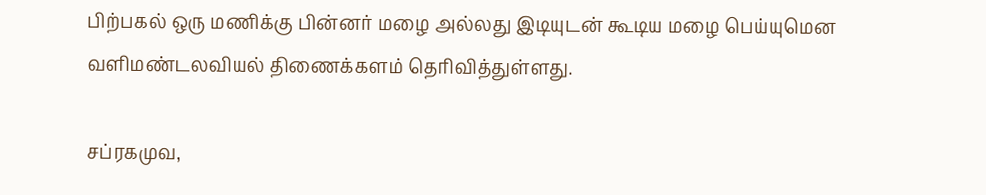பிற்பகல் ஒரு மணிக்கு பின்னர் மழை அல்லது இடியுடன் கூடிய மழை பெய்யுமென வளிமண்டலவியல் திணைக்களம் தெரிவித்துள்ளது.

சப்ரகமுவ,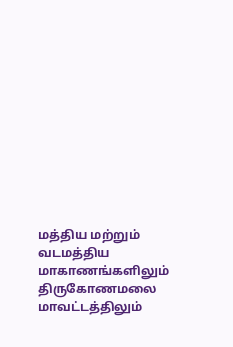மத்திய மற்றும் வடமத்திய மாகாணங்களிலும் திருகோணமலை மாவட்டத்திலும்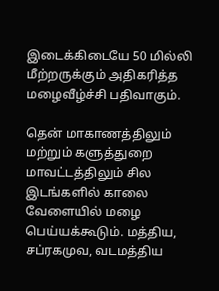இடைக்கிடையே 50 மில்லி மீற்றருக்கும் அதிகரித்த மழைவீழ்ச்சி பதிவாகும்.

தென் மாகாணத்திலும் மற்றும் களுத்துறை மாவட்டத்திலும் சில இடங்களில் காலை வேளையில் மழை பெய்யக்கூடும். மத்திய, சப்ரகமுவ, வடமத்திய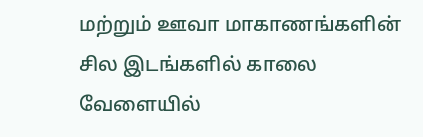மற்றும் ஊவா மாகாணங்களின் சில இடங்களில் காலை வேளையில்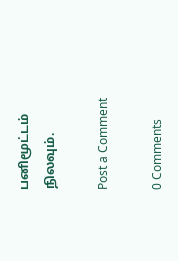பனிமூட்டம் நிலவும்.

Post a Comment

0 Comments